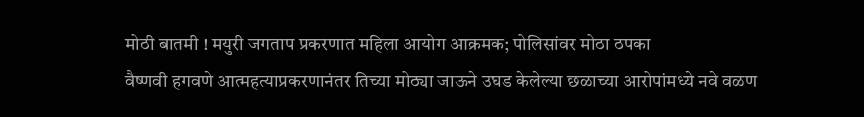मोठी बातमी ! मयुरी जगताप प्रकरणात महिला आयोग आक्रमक; पोलिसांवर मोठा ठपका
वैष्णवी हगवणे आत्महत्याप्रकरणानंतर तिच्या मोठ्या जाऊने उघड केलेल्या छळाच्या आरोपांमध्ये नवे वळण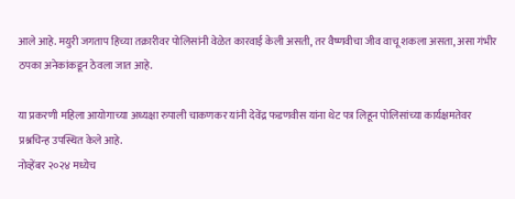आले आहे. मयुरी जगताप हिच्या तक्रारीवर पोलिसांनी वेळेत कारवाई केली असती, तर वैष्णवीचा जीव वाचू शकला असता, असा गंभीर ठपका अनेकांकडून ठेवला जात आहे.

या प्रकरणी महिला आयोगाच्या अध्यक्षा रुपाली चाकणकर यांनी देवेंद्र फडणवीस यांना थेट पत्र लिहून पोलिसांच्या कार्यक्षमतेवर प्रश्नचिन्ह उपस्थित केले आहे.
नोव्हेंबर २०२४ मध्येच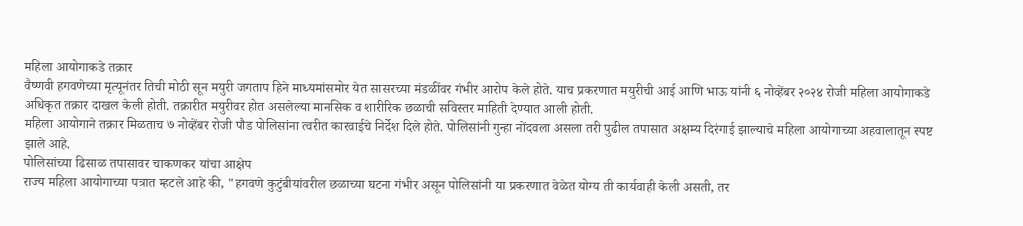महिला आयोगाकडे तक्रार
वैष्णवी हगवणेच्या मृत्यूनंतर तिची मोठी सून मयुरी जगताप हिने माध्यमांसमोर येत सासरच्या मंडळींवर गंभीर आरोप केले होते. याच प्रकरणात मयुरीची आई आणि भाऊ यांनी ६ नोव्हेंबर २०२४ रोजी महिला आयोगाकडे अधिकृत तक्रार दाखल केली होती. तक्रारीत मयुरीवर होत असलेल्या मानसिक व शारीरिक छळाची सविस्तर माहिती देण्यात आली होती.
महिला आयोगाने तक्रार मिळताच ७ नोव्हेंबर रोजी पौड पोलिसांना त्वरीत कारवाईचे निर्देश दिले होते. पोलिसांनी गुन्हा नोंदवला असला तरी पुढील तपासात अक्षम्य दिरंगाई झाल्याचे महिला आयोगाच्या अहवालातून स्पष्ट झाले आहे.
पोलिसांच्या ढिसाळ तपासावर चाकणकर यांचा आक्षेप
राज्य महिला आयोगाच्या पत्रात म्हटले आहे की, "हगवणे कुटुंबीयांवरील छळाच्या घटना गंभीर असून पोलिसांनी या प्रकरणात वेळेत योग्य ती कार्यवाही केली असती, तर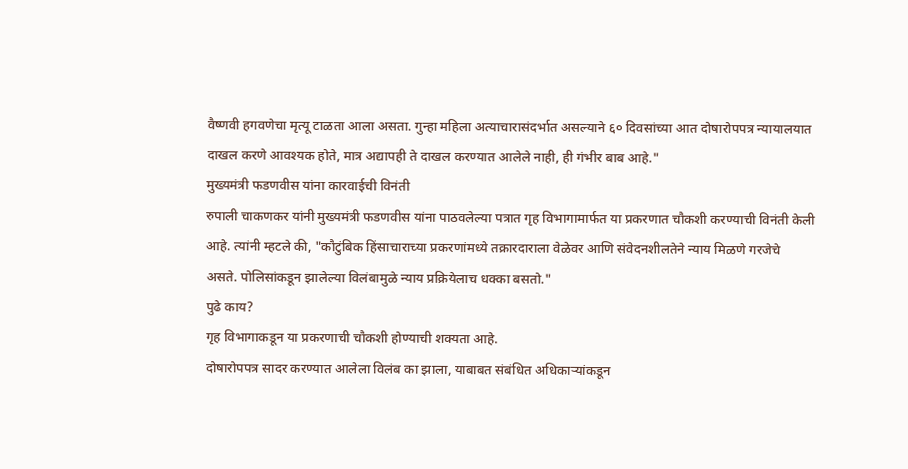वैष्णवी हगवणेचा मृत्यू टाळता आला असता. गुन्हा महिला अत्याचारासंदर्भात असल्याने ६० दिवसांच्या आत दोषारोपपत्र न्यायालयात दाखल करणे आवश्यक होते, मात्र अद्यापही ते दाखल करण्यात आलेले नाही, ही गंभीर बाब आहे."
मुख्यमंत्री फडणवीस यांना कारवाईची विनंती
रुपाली चाकणकर यांनी मुख्यमंत्री फडणवीस यांना पाठवलेल्या पत्रात गृह विभागामार्फत या प्रकरणात चौकशी करण्याची विनंती केली आहे. त्यांनी म्हटले की, "कौटुंबिक हिंसाचाराच्या प्रकरणांमध्ये तक्रारदाराला वेळेवर आणि संवेदनशीलतेने न्याय मिळणे गरजेचे असते. पोलिसांकडून झालेल्या विलंबामुळे न्याय प्रक्रियेलाच धक्का बसतो."
पुढे काय?
गृह विभागाकडून या प्रकरणाची चौकशी होण्याची शक्यता आहे.
दोषारोपपत्र सादर करण्यात आलेला विलंब का झाला, याबाबत संबंधित अधिकाऱ्यांकडून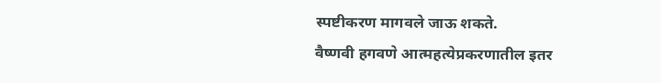स्पष्टीकरण मागवले जाऊ शकते.
वैष्णवी हगवणे आत्महत्येप्रकरणातील इतर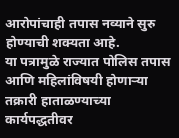आरोपांचाही तपास नव्याने सुरु होण्याची शक्यता आहे.
या पत्रामुळे राज्यात पोलिस तपास आणि महिलांविषयी होणाऱ्या तक्रारी हाताळण्याच्या कार्यपद्धतीवर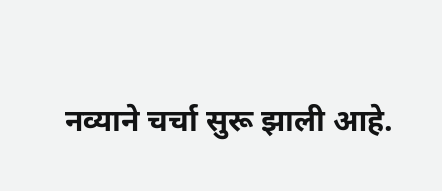नव्याने चर्चा सुरू झाली आहे.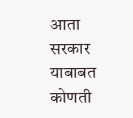आता सरकार याबाबत कोणती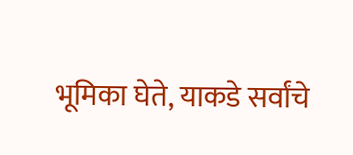भूमिका घेते, याकडे सर्वांचे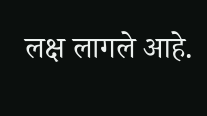लक्ष लागले आहे.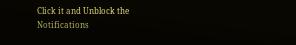Click it and Unblock the Notifications